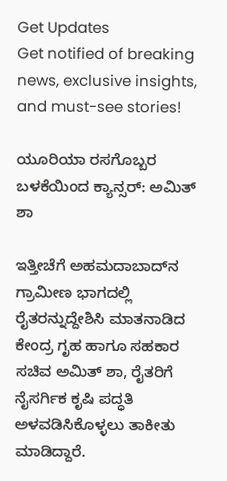Get Updates
Get notified of breaking news, exclusive insights, and must-see stories!

ಯೂರಿಯಾ ರಸಗೊಬ್ಬರ ಬಳಕೆಯಿಂದ ಕ್ಯಾನ್ಸರ್: ಅಮಿತ್ ಶಾ

ಇತ್ತೀಚೆಗೆ ಅಹಮದಾಬಾದ್‌ನ ಗ್ರಾಮೀಣ ಭಾಗದಲ್ಲಿ ರೈತರನ್ನುದ್ದೇಶಿಸಿ ಮಾತನಾಡಿದ ಕೇಂದ್ರ ಗೃಹ ಹಾಗೂ ಸಹಕಾರ ಸಚಿವ ಅಮಿತ್ ಶಾ, ರೈತರಿಗೆ ನೈಸರ್ಗಿಕ ಕೃಷಿ ಪದ್ಧತಿ ಅಳವಡಿಸಿಕೊಳ್ಳಲು ತಾಕೀತು ಮಾಡಿದ್ದಾರೆ.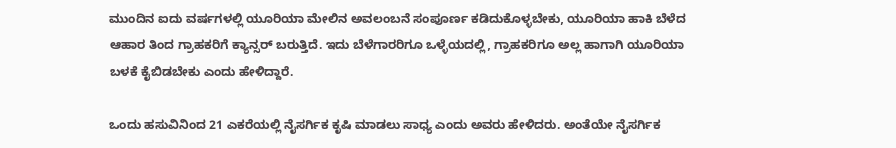ಮುಂದಿನ ಐದು ವರ್ಷಗಳಲ್ಲಿ ಯೂರಿಯಾ ಮೇಲಿನ ಅವಲಂಬನೆ ಸಂಪೂರ್ಣ ಕಡಿದುಕೊಳ್ಳಬೇಕು, ಯೂರಿಯಾ ಹಾಕಿ ಬೆಳೆದ ಆಹಾರ ತಿಂದ ಗ್ರಾಹಕರಿಗೆ ಕ್ಯಾನ್ಸರ್ ಬರುತ್ತಿದೆ. ಇದು ಬೆಳೆಗಾರರಿಗೂ ಒಳ್ಳೆಯದಲ್ಲಿ, ಗ್ರಾಹಕರಿಗೂ ಅಲ್ಲ ಹಾಗಾಗಿ ಯೂರಿಯಾ ಬಳಕೆ ಕೈಬಿಡಬೇಕು ಎಂದು ಹೇಳಿದ್ದಾರೆ.

ಒಂದು ಹಸುವಿನಿಂದ 21 ಎಕರೆಯಲ್ಲಿ ನೈಸರ್ಗಿಕ ಕೃಷಿ ಮಾಡಲು ಸಾಧ್ಯ ಎಂದು ಅವರು ಹೇಳಿದರು. ಅಂತೆಯೇ ನೈಸರ್ಗಿಕ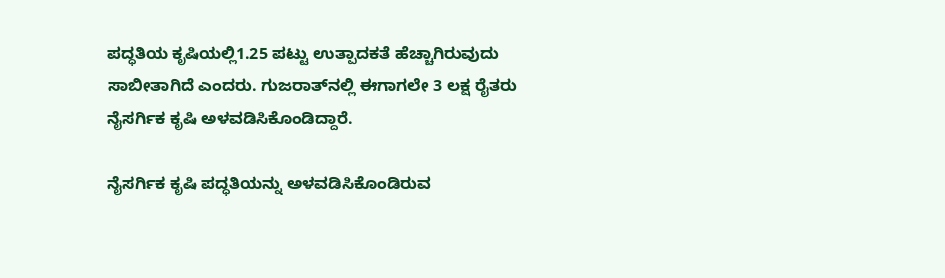ಪದ್ಧತಿಯ ಕೃಷಿಯಲ್ಲಿ1.25 ಪಟ್ಟು ಉತ್ಪಾದಕತೆ ಹೆಚ್ಚಾಗಿರುವುದು ಸಾಬೀತಾಗಿದೆ ಎಂದರು. ಗುಜರಾತ್‌ನಲ್ಲಿ ಈಗಾಗಲೇ 3 ಲಕ್ಷ ರೈತರು ನೈಸರ್ಗಿಕ ಕೃಷಿ ಅಳವಡಿಸಿಕೊಂಡಿದ್ದಾರೆ.

ನೈಸರ್ಗಿಕ ಕೃಷಿ ಪದ್ಧತಿಯನ್ನು ಅಳವಡಿಸಿಕೊಂಡಿರುವ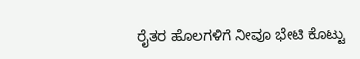ರೈತರ ಹೊಲಗಳಿಗೆ ನೀವೂ ಭೇಟಿ ಕೊಟ್ಟು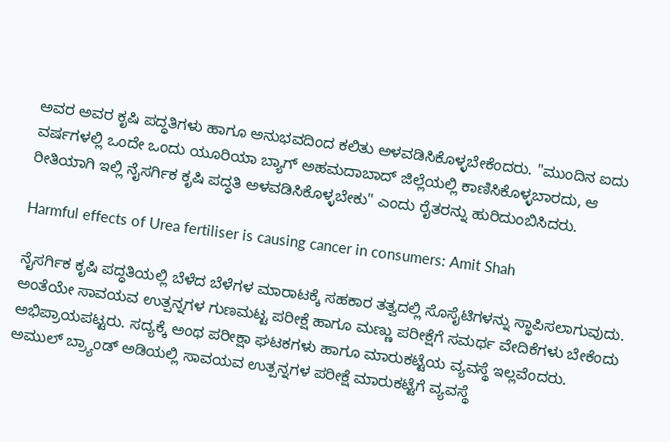ಅವರ ಅವರ ಕೃಷಿ ಪದ್ಧತಿಗಳು ಹಾಗೂ ಅನುಭವದಿಂದ ಕಲಿತು ಅಳವಡಿಸಿಕೊಳ್ಳಬೇಕೆಂದರು. "ಮುಂದಿನ ಐದು ವರ್ಷಗಳಲ್ಲಿ ಒಂದೇ ಒಂದು ಯೂರಿಯಾ ಬ್ಯಾಗ್ ಅಹಮದಾಬಾದ್ ಜಿಲ್ಲೆಯಲ್ಲಿ ಕಾಣಿಸಿಕೊಳ್ಳಬಾರದು, ಆ ರೀತಿಯಾಗಿ ಇಲ್ಲಿ ನೈಸರ್ಗಿಕ ಕೃಷಿ ಪದ್ಧತಿ ಅಳವಡಿಸಿಕೊಳ್ಳಬೇಕು" ಎಂದು ರೈತರನ್ನು ಹುರಿದುಂಬಿಸಿದರು.

Harmful effects of Urea fertiliser is causing cancer in consumers: Amit Shah

ನೈಸರ್ಗಿಕ ಕೃಷಿ ಪದ್ಧತಿಯಲ್ಲಿ ಬೆಳೆದ ಬೆಳೆಗಳ ಮಾರಾಟಕ್ಕೆ ಸಹಕಾರ ತತ್ವದಲ್ಲಿ ಸೊಸೈಟಿಗಳನ್ನು ಸ್ಥಾಪಿಸಲಾಗುವುದು. ಅಂತೆಯೇ ಸಾವಯವ ಉತ್ಪನ್ನಗಳ ಗುಣಮಟ್ಟ ಪರೀಕ್ಷೆ ಹಾಗೂ ಮಣ್ಣು ಪರೀಕ್ಷೆಗೆ ಸಮರ್ಥ ವೇದಿಕೆಗಳು ಬೇಕೆಂದು ಅಭಿಪ್ರಾಯಪಟ್ಟರು. ಸದ್ಯಕ್ಕೆ ಅಂಥ ಪರೀಕ್ಷಾ ಘಟಕಗಳು ಹಾಗೂ ಮಾರುಕಟ್ಟೆಯ ವ್ಯವಸ್ಥೆ ಇಲ್ಲವೆಂದರು. ಅಮುಲ್ ಬ್ರ್ಯಾಂಡ್ ಅಡಿಯಲ್ಲಿ ಸಾವಯವ ಉತ್ಪನ್ನಗಳ ಪರೀಕ್ಷೆ ಮಾರುಕಟ್ಟೆಗೆ ವ್ಯವಸ್ಥೆ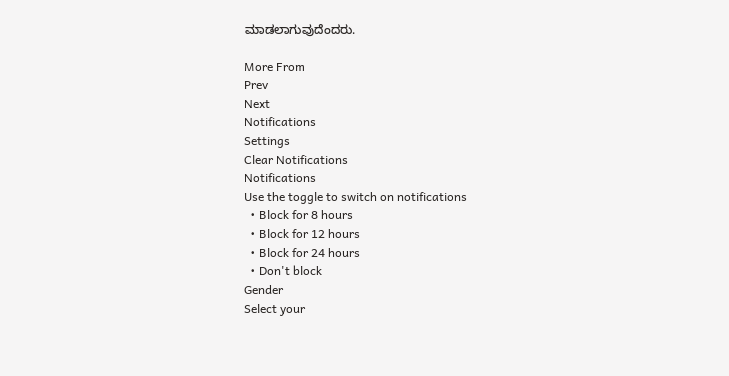ಮಾಡಲಾಗುವುದೆಂದರು.

More From
Prev
Next
Notifications
Settings
Clear Notifications
Notifications
Use the toggle to switch on notifications
  • Block for 8 hours
  • Block for 12 hours
  • Block for 24 hours
  • Don't block
Gender
Select your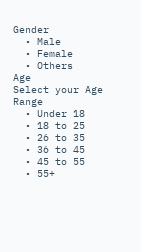Gender
  • Male
  • Female
  • Others
Age
Select your Age Range
  • Under 18
  • 18 to 25
  • 26 to 35
  • 36 to 45
  • 45 to 55
  • 55+